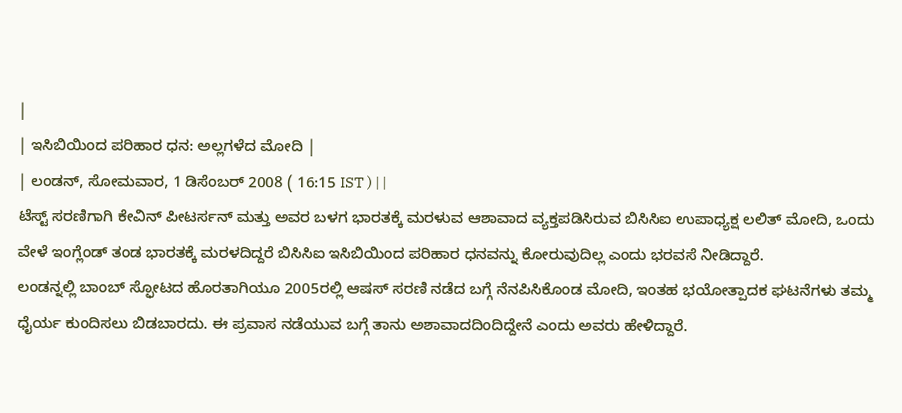|
| ಇಸಿಬಿಯಿಂದ ಪರಿಹಾರ ಧನ: ಅಲ್ಲಗಳೆದ ಮೋದಿ |
| ಲಂಡನ್, ಸೋಮವಾರ, 1 ಡಿಸೆಂಬರ್ 2008 ( 16:15 IST ) | |
ಟೆಸ್ಟ್ ಸರಣಿಗಾಗಿ ಕೇವಿನ್ ಪೀಟರ್ಸನ್ ಮತ್ತು ಅವರ ಬಳಗ ಭಾರತಕ್ಕೆ ಮರಳುವ ಆಶಾವಾದ ವ್ಯಕ್ತಪಡಿಸಿರುವ ಬಿಸಿಸಿಐ ಉಪಾಧ್ಯಕ್ಷ ಲಲಿತ್ ಮೋದಿ, ಒಂದು ವೇಳೆ ಇಂಗ್ಲೆಂಡ್ ತಂಡ ಭಾರತಕ್ಕೆ ಮರಳದಿದ್ದರೆ ಬಿಸಿಸಿಐ ಇಸಿಬಿಯಿಂದ ಪರಿಹಾರ ಧನವನ್ನು ಕೋರುವುದಿಲ್ಲ ಎಂದು ಭರವಸೆ ನೀಡಿದ್ದಾರೆ.
ಲಂಡನ್ನಲ್ಲಿ ಬಾಂಬ್ ಸ್ಫೋಟದ ಹೊರತಾಗಿಯೂ 2005ರಲ್ಲಿ ಆಷಸ್ ಸರಣಿ ನಡೆದ ಬಗ್ಗೆ ನೆನಪಿಸಿಕೊಂಡ ಮೋದಿ, ಇಂತಹ ಭಯೋತ್ಪಾದಕ ಘಟನೆಗಳು ತಮ್ಮ ಧೈರ್ಯ ಕುಂದಿಸಲು ಬಿಡಬಾರದು. ಈ ಪ್ರವಾಸ ನಡೆಯುವ ಬಗ್ಗೆ ತಾನು ಅಶಾವಾದದಿಂದಿದ್ದೇನೆ ಎಂದು ಅವರು ಹೇಳಿದ್ದಾರೆ.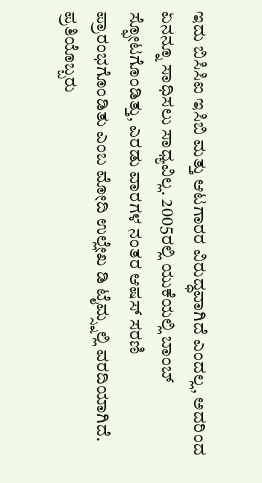ಇದು ಬಿಸಿಸಿಐ ಇಸಿಬಿ ಮತ್ತು ಆಟಗಾರರ ವಿರುದ್ಧವಾಗಿದೆ ಎಂದಲ್ಲ, ಅದರಿಂದ ಏನನ್ನೂ ಸಾಧಿಸಲು ಸಾಧ್ಯವಿಲ್ಲ. 2005ರಲ್ಲಿ ಯುಕೆಯಲ್ಲಿ ಬಾಂಬ್ ಸ್ಫೋಟಗೊಂಡಿತ್ತು, ಎರಡು ವಾರಗಳ ನಂತರ ಆಷಸ್ ಸರಣಿ ಪ್ರಾರಂಭಗೊಂಡಿತು ಎಂಬ ಮೋದಿ ಉಲ್ಲೇಖ ಡಿ ಟೈಮ್ಸ್ನಲ್ಲಿ ವರದಿಯಾಗಿದೆ.
ಪ್ರತಿಯೊಬ್ಬರು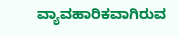ವ್ಯಾವಹಾರಿಕವಾಗಿರುವ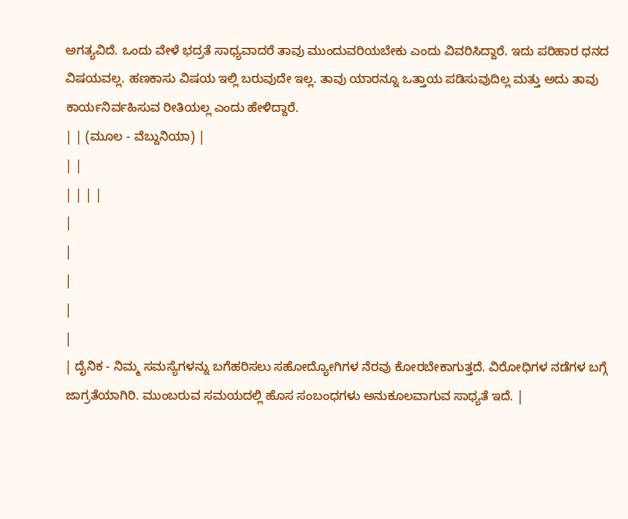ಅಗತ್ಯವಿದೆ. ಒಂದು ವೇಳೆ ಭದ್ರತೆ ಸಾಧ್ಯವಾದರೆ ತಾವು ಮುಂದುವರಿಯಬೇಕು ಎಂದು ವಿವರಿಸಿದ್ದಾರೆ. ಇದು ಪರಿಹಾರ ಧನದ ವಿಷಯವಲ್ಲ. ಹಣಕಾಸು ವಿಷಯ ಇಲ್ಲಿ ಬರುವುದೇ ಇಲ್ಲ. ತಾವು ಯಾರನ್ನೂ ಒತ್ತಾಯ ಪಡಿಸುವುದಿಲ್ಲ ಮತ್ತು ಅದು ತಾವು ಕಾರ್ಯನಿರ್ವಹಿಸುವ ರೀತಿಯಲ್ಲ ಎಂದು ಹೇಳಿದ್ದಾರೆ.
| | (ಮೂಲ - ವೆಬ್ದುನಿಯಾ) |
| |
| | | |
|
|
|
|
|
| ದೈನಿಕ - ನಿಮ್ಮ ಸಮಸ್ಯೆಗಳನ್ನು ಬಗೆಹರಿಸಲು ಸಹೋದ್ಯೋಗಿಗಳ ನೆರವು ಕೋರಬೇಕಾಗುತ್ತದೆ. ವಿರೋಧಿಗಳ ನಡೆಗಳ ಬಗ್ಗೆ ಜಾಗ್ರತೆಯಾಗಿರಿ. ಮುಂಬರುವ ಸಮಯದಲ್ಲಿ ಹೊಸ ಸಂಬಂಧಗಳು ಅನುಕೂಲವಾಗುವ ಸಾಧ್ಯತೆ ಇದೆ. |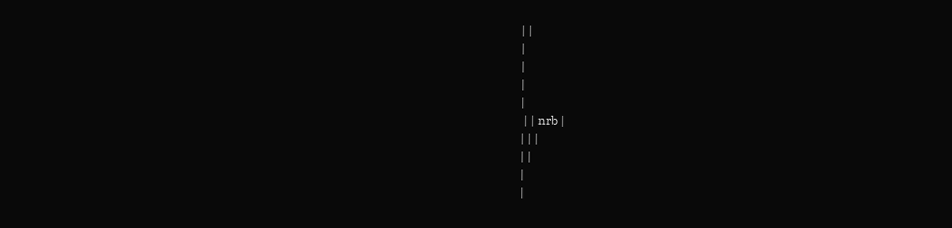| |
|
|
|
|
 | | nrb |
| | |
| |
|
|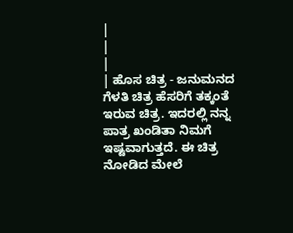|
|
|
| ಹೊಸ ಚಿತ್ರ - ಜನುಮನದ ಗೆಳತಿ ಚಿತ್ರ ಹೆಸರಿಗೆ ತಕ್ಕಂತೆ ಇರುವ ಚಿತ್ರ. ಇದರಲ್ಲಿ ನನ್ನ ಪಾತ್ರ ಖಂಡಿತಾ ನಿಮಗೆ ಇಷ್ಟವಾಗುತ್ತದೆ. ಈ ಚಿತ್ರ ನೋಡಿದ ಮೇಲೆ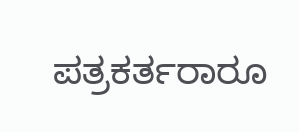ಪತ್ರಕರ್ತರಾರೂ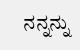ನನ್ನನ್ನು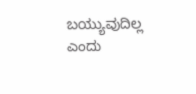ಬಯ್ಯುವುದಿಲ್ಲ ಎಂದು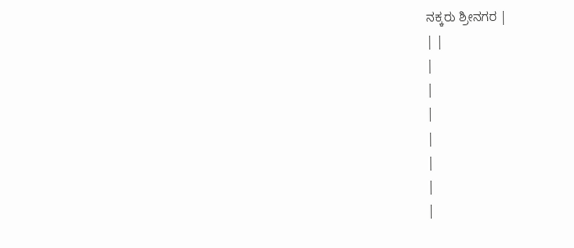ನಕ್ಕರು ಶ್ರೀನಗರ |
| |
|
|
|
|
|
|
|